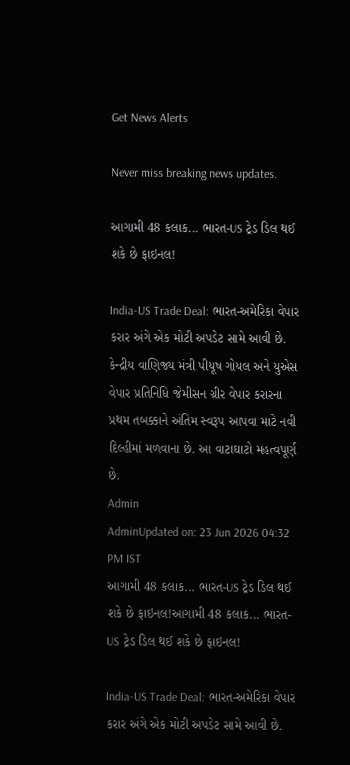Get News Alerts

Never miss breaking news updates.

આગામી 48 કલાક... ભારત-US ટ્રેડ ડિલ થઈ શકે છે ફાઇનલ!

India-US Trade Deal: ભારત-અમેરિકા વેપાર કરાર અંગે એક મોટી અપડેટ સામે આવી છે. કેન્દ્રીય વાણિજ્ય મંત્રી પીયૂષ ગોયલ અને યુએસ વેપાર પ્રતિનિધિ જેમીસન ગ્રીર વેપાર કરારના પ્રથમ તબક્કાને અંતિમ સ્વરૂપ આપવા માટે નવી દિલ્હીમાં મળવાના છે. આ વાટાઘાટો મહત્વપૂર્ણ છે.
Admin
AdminUpdated on: 23 Jun 2026 04:32 PM IST
આગામી 48 કલાક... ભારત-US ટ્રેડ ડિલ થઈ શકે છે ફાઇનલ!આગામી 48 કલાક... ભારત-US ટ્રેડ ડિલ થઈ શકે છે ફાઇનલ!

India-US Trade Deal: ભારત-અમેરિકા વેપાર કરાર અંગે એક મોટી અપડેટ સામે આવી છે.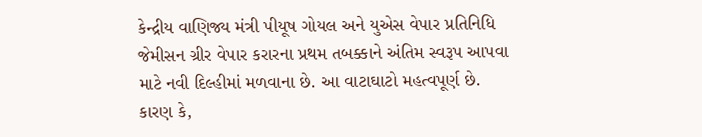કેન્દ્રીય વાણિજ્ય મંત્રી પીયૂષ ગોયલ અને યુએસ વેપાર પ્રતિનિધિ જેમીસન ગ્રીર વેપાર કરારના પ્રથમ તબક્કાને અંતિમ સ્વરૂપ આપવા માટે નવી દિલ્હીમાં મળવાના છે. આ વાટાઘાટો મહત્વપૂર્ણ છે. કારણ કે,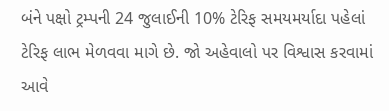બંને પક્ષો ટ્રમ્પની 24 જુલાઈની 10% ટેરિફ સમયમર્યાદા પહેલાં ટેરિફ લાભ મેળવવા માગે છે. જો અહેવાલો પર વિશ્વાસ કરવામાં આવે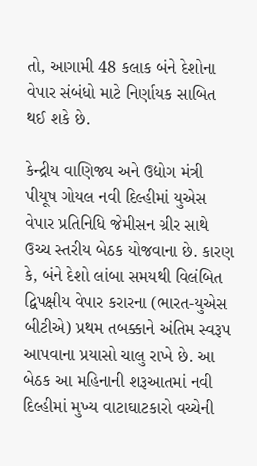તો, આગામી 48 કલાક બંને દેશોના વેપાર સંબંધો માટે નિર્ણાયક સાબિત થઈ શકે છે.

કેન્દ્રીય વાણિજ્ય અને ઉદ્યોગ મંત્રી પીયૂષ ગોયલ નવી દિલ્હીમાં યુએસ વેપાર પ્રતિનિધિ જેમીસન ગ્રીર સાથે ઉચ્ચ સ્તરીય બેઠક યોજવાના છે. કારણ કે, બંને દેશો લાંબા સમયથી વિલંબિત દ્વિપક્ષીય વેપાર કરારના (ભારત-યુએસ બીટીએ) પ્રથમ તબક્કાને અંતિમ સ્વરૂપ આપવાના પ્રયાસો ચાલુ રાખે છે. આ બેઠક આ મહિનાની શરૂઆતમાં નવી દિલ્હીમાં મુખ્ય વાટાઘાટકારો વચ્ચેની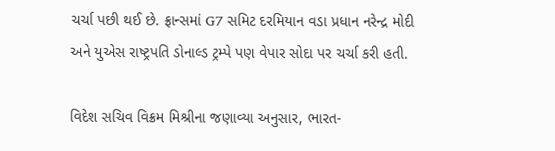ચર્ચા પછી થઈ છે. ફ્રાન્સમાં G7 સમિટ દરમિયાન વડા પ્રધાન નરેન્દ્ર મોદી અને યુએસ રાષ્ટ્રપતિ ડોનાલ્ડ ટ્રમ્પે પણ વેપાર સોદા પર ચર્ચા કરી હતી.

વિદેશ સચિવ વિક્રમ મિશ્રીના જણાવ્યા અનુસાર, ભારત-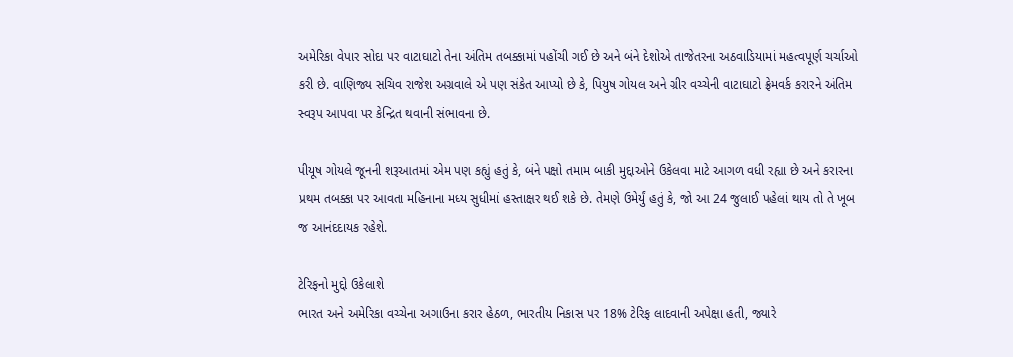અમેરિકા વેપાર સોદા પર વાટાઘાટો તેના અંતિમ તબક્કામાં પહોંચી ગઈ છે અને બંને દેશોએ તાજેતરના અઠવાડિયામાં મહત્વપૂર્ણ ચર્ચાઓ કરી છે. વાણિજ્ય સચિવ રાજેશ અગ્રવાલે એ પણ સંકેત આપ્યો છે કે, પિયુષ ગોયલ અને ગ્રીર વચ્ચેની વાટાઘાટો ફ્રેમવર્ક કરારને અંતિમ સ્વરૂપ આપવા પર કેન્દ્રિત થવાની સંભાવના છે.

પીયૂષ ગોયલે જૂનની શરૂઆતમાં એમ પણ કહ્યું હતું કે, બંને પક્ષો તમામ બાકી મુદ્દાઓને ઉકેલવા માટે આગળ વધી રહ્યા છે અને કરારના પ્રથમ તબક્કા પર આવતા મહિનાના મધ્ય સુધીમાં હસ્તાક્ષર થઈ શકે છે. તેમણે ઉમેર્યું હતું કે, જો આ 24 જુલાઈ પહેલાં થાય તો તે ખૂબ જ આનંદદાયક રહેશે.

ટેરિફનો મુદ્દો ઉકેલાશે
ભારત અને અમેરિકા વચ્ચેના અગાઉના કરાર હેઠળ, ભારતીય નિકાસ પર 18% ટેરિફ લાદવાની અપેક્ષા હતી, જ્યારે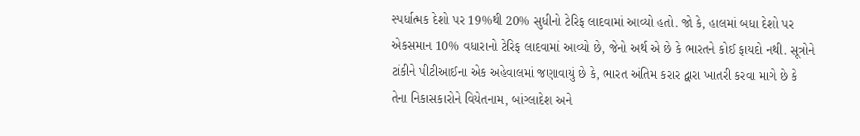સ્પર્ધાત્મક દેશો પર 19%થી 20% સુધીનો ટેરિફ લાદવામાં આવ્યો હતો. જો કે, હાલમાં બધા દેશો પર એકસમાન 10% વધારાનો ટેરિફ લાદવામાં આવ્યો છે, જેનો અર્થ એ છે કે ભારતને કોઈ ફાયદો નથી. સૂત્રોને ટાંકીને પીટીઆઈના એક અહેવાલમાં જણાવાયું છે કે, ભારત અંતિમ કરાર દ્વારા ખાતરી કરવા માગે છે કે તેના નિકાસકારોને વિયેતનામ, બાંગ્લાદેશ અને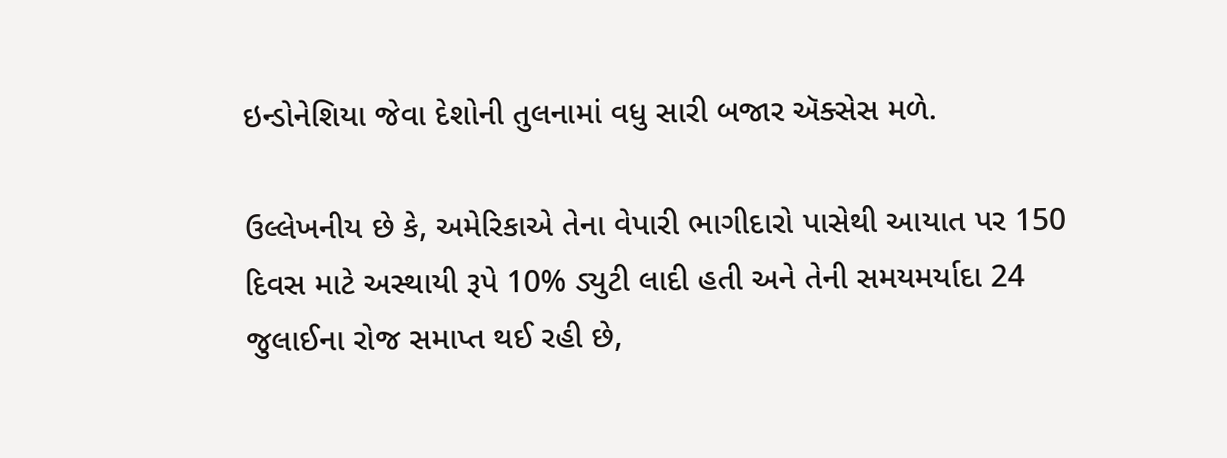ઇન્ડોનેશિયા જેવા દેશોની તુલનામાં વધુ સારી બજાર ઍક્સેસ મળે.

ઉલ્લેખનીય છે કે, અમેરિકાએ તેના વેપારી ભાગીદારો પાસેથી આયાત પર 150 દિવસ માટે અસ્થાયી રૂપે 10% ડ્યુટી લાદી હતી અને તેની સમયમર્યાદા 24 જુલાઈના રોજ સમાપ્ત થઈ રહી છે,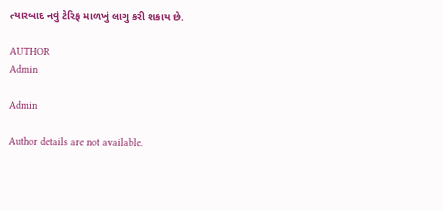ત્યારબાદ નવું ટેરિફ માળખું લાગુ કરી શકાય છે.

AUTHOR
Admin

Admin

Author details are not available.